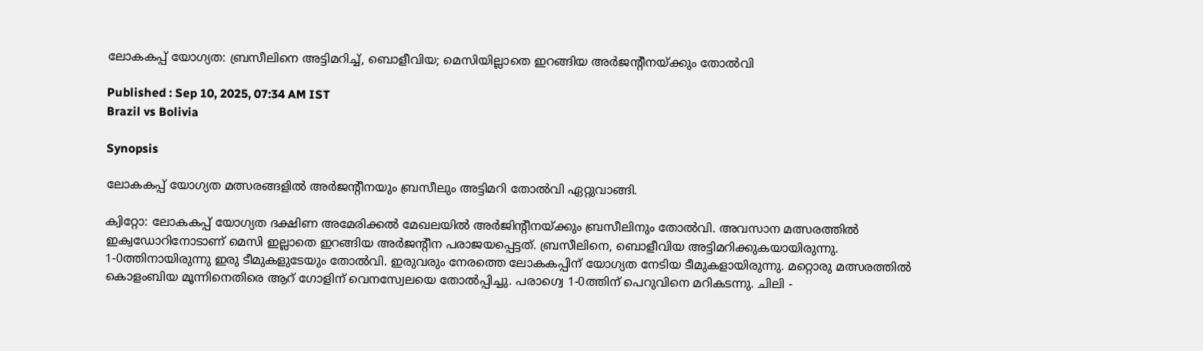ലോകകപ്പ് യോഗ്യത: ബ്രസീലിനെ അട്ടിമറിച്ച്, ബൊളീവിയ; മെസിയില്ലാതെ ഇറങ്ങിയ അര്‍ജന്റീനയ്ക്കും തോല്‍വി

Published : Sep 10, 2025, 07:34 AM IST
Brazil vs Bolivia

Synopsis

ലോകകപ്പ് യോഗ്യത മത്സരങ്ങളില്‍ അര്‍ജന്റീനയും ബ്രസീലും അട്ടിമറി തോല്‍വി ഏറ്റുവാങ്ങി.

ക്വിറ്റോ: ലോകകപ്പ് യോഗ്യത ദക്ഷിണ അമേരിക്കല്‍ മേഖലയില്‍ അര്‍ജിന്റീനയ്ക്കും ബ്രസീലിനും തോല്‍വി. അവസാന മത്സരത്തില്‍ ഇക്വഡോറിനോടാണ് മെസി ഇല്ലാതെ ഇറങ്ങിയ അര്‍ജന്റീന പരാജയപ്പെട്ടത്. ബ്രസീലിനെ, ബൊളീവിയ അട്ടിമറിക്കുകയായിരുന്നു. 1-0ത്തിനായിരുന്നു ഇരു ടീമുകളുടേയും തോല്‍വി. ഇരുവരും നേരത്തെ ലോകകപ്പിന് യോഗ്യത നേടിയ ടീമുകളായിരുന്നു. മറ്റൊരു മത്സരത്തില്‍ കൊളംബിയ മൂന്നിനെതിരെ ആറ് ഗോളിന് വെനസ്വേലയെ തോല്‍പ്പിച്ചു. പരാഗ്വെ 1-0ത്തിന് പെറുവിനെ മറികടന്നു. ചിലി -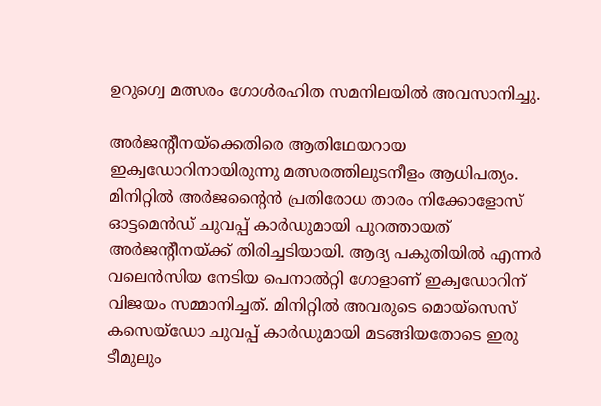ഉറുഗ്വെ മത്സരം ഗോള്‍രഹിത സമനിലയില്‍ അവസാനിച്ചു.

അര്‍ജന്റീനയ്‌ക്കെതിരെ ആതിഥേയറായ ഇക്വഡോറിനായിരുന്നു മത്സരത്തിലുടനീളം ആധിപത്യം. മിനിറ്റില്‍ അര്‍ജന്റൈന്‍ പ്രതിരോധ താരം നിക്കോളോസ് ഓട്ടമെന്‍ഡ് ചുവപ്പ് കാര്‍ഡുമായി പുറത്തായത് അര്‍ജന്റീനയ്ക്ക് തിരിച്ചടിയായി. ആദ്യ പകുതിയില്‍ എന്നര്‍ വലെന്‍സിയ നേടിയ പെനാല്‍റ്റി ഗോളാണ് ഇക്വഡോറിന് വിജയം സമ്മാനിച്ചത്. മിനിറ്റില്‍ അവരുടെ മൊയ്‌സെസ് കസെയ്‌ഡോ ചുവപ്പ് കാര്‍ഡുമായി മടങ്ങിയതോടെ ഇരു ടീമുലും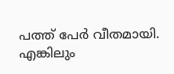പത്ത് പേര്‍ വീതമായി. എങ്കിലും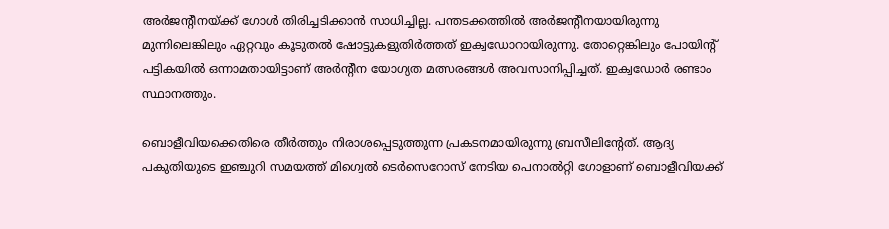അര്‍ജന്റീനയ്ക്ക് ഗോള്‍ തിരിച്ചടിക്കാന്‍ സാധിച്ചില്ല. പന്തടക്കത്തില്‍ അര്‍ജന്റീനയായിരുന്നു മുന്നിലെങ്കിലും ഏറ്റവും കൂടുതല്‍ ഷോട്ടുകളുതിര്‍ത്തത് ഇക്വഡോറായിരുന്നു. തോറ്റെങ്കിലും പോയിന്റ് പട്ടികയില്‍ ഒന്നാമതായിട്ടാണ് അര്‍ന്റീന യോഗ്യത മത്സരങ്ങള്‍ അവസാനിപ്പിച്ചത്. ഇക്വഡോര്‍ രണ്ടാം സ്ഥാനത്തും.

ബൊളീവിയക്കെതിരെ തീര്‍ത്തും നിരാശപ്പെടുത്തുന്ന പ്രകടനമായിരുന്നു ബ്രസീലിന്റേത്. ആദ്യ പകുതിയുടെ ഇഞ്ചുറി സമയത്ത് മിഗ്വെല്‍ ടെര്‍സെറോസ് നേടിയ പെനാല്‍റ്റി ഗോളാണ് ബൊളീവിയക്ക്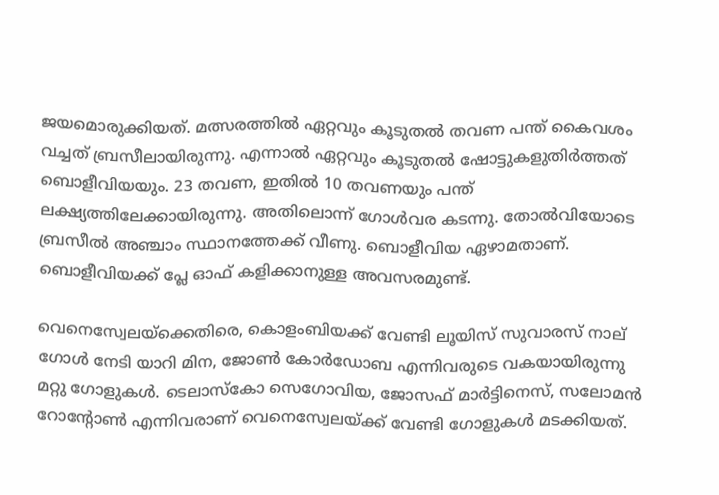ജയമൊരുക്കിയത്. മത്സരത്തില്‍ ഏറ്റവും കൂടുതല്‍ തവണ പന്ത് കൈവശം വച്ചത് ബ്രസീലായിരുന്നു. എന്നാല്‍ ഏറ്റവും കൂടുതല്‍ ഷോട്ടുകളുതിര്‍ത്തത് ബൊളീവിയയും. 23 തവണ, ഇതില്‍ 10 തവണയും പന്ത് ലക്ഷ്യത്തിലേക്കായിരുന്നു. അതിലൊന്ന് ഗോള്‍വര കടന്നു. തോല്‍വിയോടെ ബ്രസീല്‍ അഞ്ചാം സ്ഥാനത്തേക്ക് വീണു. ബൊളീവിയ ഏഴാമതാണ്. ബൊളീവിയക്ക് പ്ലേ ഓഫ് കളിക്കാനുള്ള അവസരമുണ്ട്.

വെനെസ്വേലയ്‌ക്കെതിരെ, കൊളംബിയക്ക് വേണ്ടി ലൂയിസ് സുവാരസ് നാല് ഗോള്‍ നേടി യാറി മിന, ജോണ്‍ കോര്‍ഡോബ എന്നിവരുടെ വകയായിരുന്നു മറ്റു ഗോളുകള്‍. ടെലാസ്‌കോ സെഗോവിയ, ജോസഫ് മാര്‍ട്ടിനെസ്, സലോമന്‍ റോന്റോണ്‍ എന്നിവരാണ് വെനെസ്വേലയ്ക്ക് വേണ്ടി ഗോളുകള്‍ മടക്കിയത്.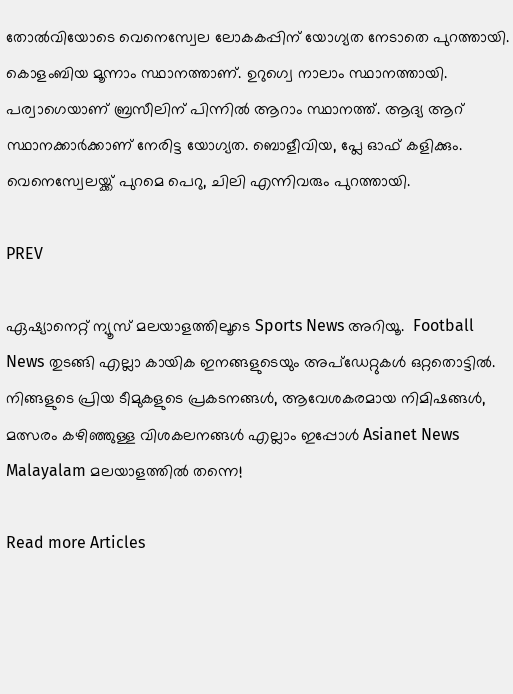തോല്‍വിയോടെ വെനെസ്വേല ലോകകപ്പിന് യോഗ്യത നേടാതെ പുറത്തായി. കൊളംബിയ മൂന്നാം സ്ഥാനത്താണ്. ഉറുഗ്വെ നാലാം സ്ഥാനത്തായി. പര്വാഗെയാണ് ബ്രസീലിന് പിന്നില്‍ ആറാം സ്ഥാനത്ത്. ആദ്യ ആറ് സ്ഥാനക്കാര്‍ക്കാണ് നേരിട്ട യോഗ്യത. ബൊളീവിയ, പ്ലേ ഓഫ് കളിക്കും. വെനെസ്വേലയ്ക്ക് പുറമെ പെറു, ചിലി എന്നിവരും പുറത്തായി.

PREV

ഏഷ്യാനെറ്റ് ന്യൂസ് മലയാളത്തിലൂടെ Sports News അറിയൂ.  Football News തുടങ്ങി എല്ലാ കായിക ഇനങ്ങളുടെയും അപ്‌ഡേറ്റുകൾ ഒറ്റതൊട്ടിൽ. നിങ്ങളുടെ പ്രിയ ടീമുകളുടെ പ്രകടനങ്ങൾ, ആവേശകരമായ നിമിഷങ്ങൾ, മത്സരം കഴിഞ്ഞുള്ള വിശകലനങ്ങൾ എല്ലാം ഇപ്പോൾ Asianet News Malayalam മലയാളത്തിൽ തന്നെ!

Read more Articles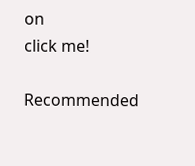on
click me!

Recommended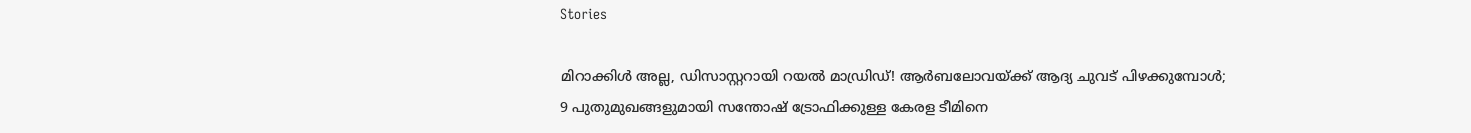Stories

മിറാക്കിള്‍ അല്ല, ഡിസാസ്റ്ററായി റയല്‍ മാഡ്രിഡ്! ആർബലോവയ്ക്ക് ആദ്യ ചുവട് പിഴക്കുമ്പോള്‍;
9 പുതുമുഖങ്ങളുമായി സന്തോഷ്‌ ട്രോഫിക്കുള്ള കേരള ടീമിനെ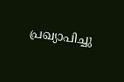പ്രഖ്യാപിച്ചു